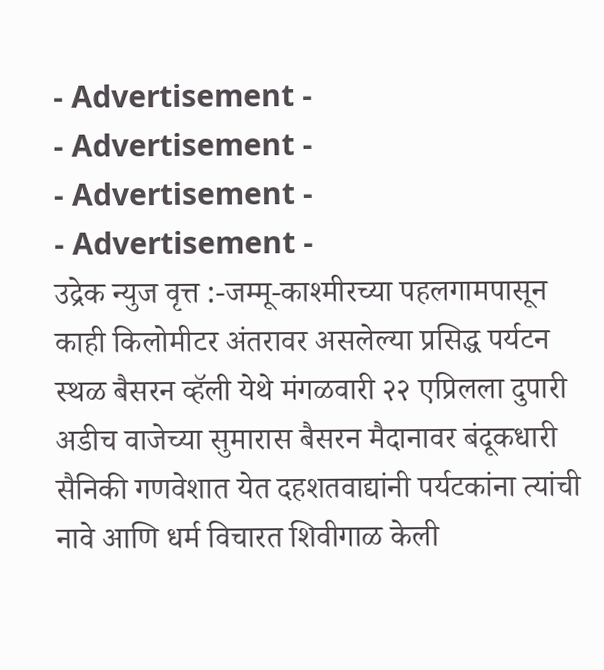- Advertisement -
- Advertisement -
- Advertisement -
- Advertisement -
उद्रेक न्युज वृत्त :-जम्मू-काश्मीरच्या पहलगामपासून काही किलोमीटर अंतरावर असलेल्या प्रसिद्ध पर्यटन स्थळ बैसरन व्हॅली येथे मंगळवारी २२ एप्रिलला दुपारी अडीच वाजेच्या सुमारास बैसरन मैदानावर बंदूकधारी सैनिकी गणवेशात येत दहशतवाद्यांनी पर्यटकांना त्यांची नावे आणि धर्म विचारत शिवीगाळ केली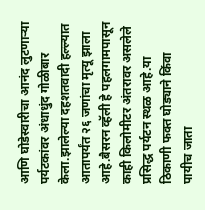आणि घोडेस्वारीचा आनंद लुटणाऱ्या पर्यटकांवर अंधाधुंद गोळीबार केला.झालेल्या दहशतवादी हल्ल्यात आतापर्यंत २६ जणांचा मृत्यू झाला आहे.बैसरन व्हॅली हे पहलगामपासून काही किलोमीटर अंतरावर असलेले प्रसिद्ध पर्यटन स्थळ आहे.या ठिकाणी फक्त घोड्याने किंवा पायीच जाता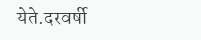येते.दरवर्षी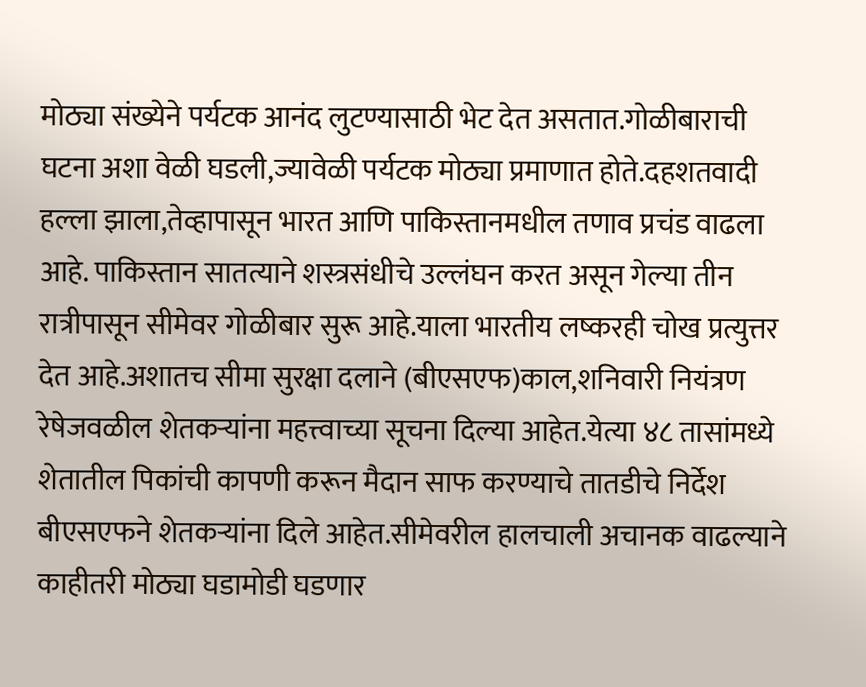मोठ्या संख्येने पर्यटक आनंद लुटण्यासाठी भेट देत असतात.गोळीबाराची घटना अशा वेळी घडली,ज्यावेळी पर्यटक मोठ्या प्रमाणात होते.दहशतवादी हल्ला झाला,तेव्हापासून भारत आणि पाकिस्तानमधील तणाव प्रचंड वाढला आहे. पाकिस्तान सातत्याने शस्त्रसंधीचे उल्लंघन करत असून गेल्या तीन रात्रीपासून सीमेवर गोळीबार सुरू आहे.याला भारतीय लष्करही चोख प्रत्युत्तर देत आहे.अशातच सीमा सुरक्षा दलाने (बीएसएफ)काल,शनिवारी नियंत्रण रेषेजवळील शेतकऱ्यांना महत्त्वाच्या सूचना दिल्या आहेत.येत्या ४८ तासांमध्ये शेतातील पिकांची कापणी करून मैदान साफ करण्याचे तातडीचे निर्देश बीएसएफने शेतकऱ्यांना दिले आहेत.सीमेवरील हालचाली अचानक वाढल्याने काहीतरी मोठ्या घडामोडी घडणार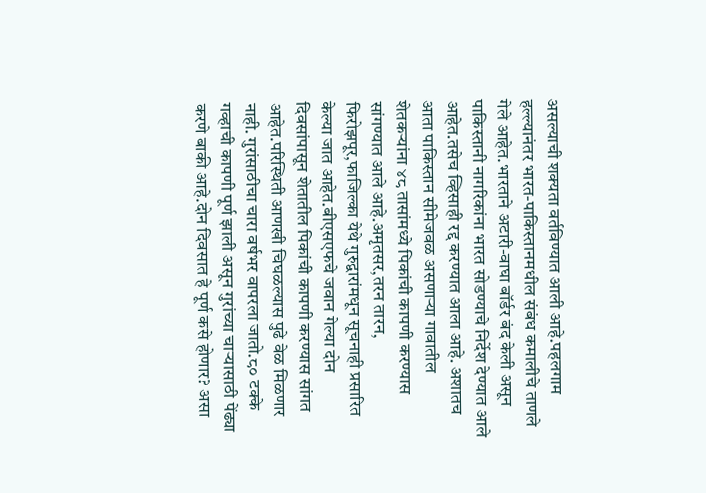असल्याची शक्यता वर्तविण्यात आली आहे.पहलगाम हल्ल्यानंतर भारत-पाकिस्तानमधील संबंध कमालीचे ताणले गेले आहेत.भारताने अटारी-वाघा बॉर्डर बंद केली असून पाकिस्तानी नागरिकांना भारत सोडण्याचे निर्देश देण्यात आले आहेत.तसेच व्हिसाही रद्द करण्यात आला आहे. अशातच आता पाकिस्तान सीमेजवळ असणाऱ्या गावातील शेतकऱ्यांना ४८ तासांमध्ये पिकांची कापणी करण्यास सांगण्यात आले आहे.अमृतसर,तरन तारन, फिरोझपूर,फाजिल्का येथे गुरुद्वारांमधून सूचनाही प्रसारित केल्या जात आहेत.बीएसएफचे जवान गेल्या दोन दिवसांपासून शेतातील पिकांची कापणी करण्यास सांगत आहेत.परिस्थिती आणखी चिघळल्यास पुढे वेळ मिळणार नाही. गुरांसाठीचा चारा वर्षभर वापरला जातो.८० टक्के गव्हाची कापणी पूर्ण झाली असून गुरांच्या चाऱ्यासाठी पेंढ्या करणे बाकी आहे.दोन दिवसात हे पूर्ण कसे होणार? असा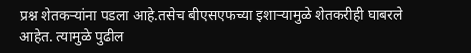प्रश्न शेतकऱ्यांना पडला आहे.तसेच बीएसएफच्या इशाऱ्यामुळे शेतकरीही घाबरले आहेत. त्यामुळे पुढील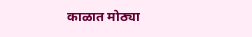काळात मोठ्या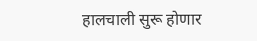हालचाली सुरू होणार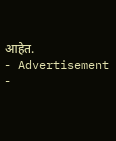आहेत.
- Advertisement -